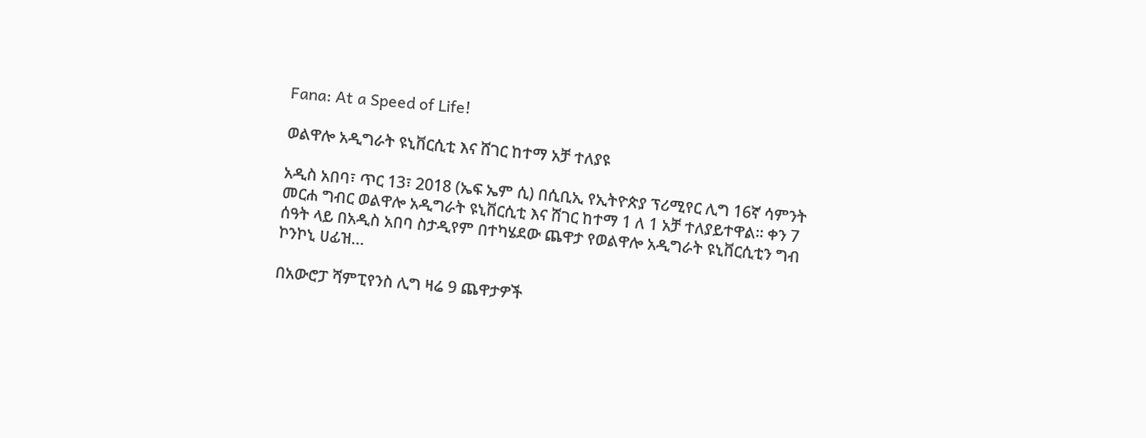Fana: At a Speed of Life!

ወልዋሎ አዲግራት ዩኒቨርሲቲ እና ሸገር ከተማ አቻ ተለያዩ

አዲስ አበባ፣ ጥር 13፣ 2018 (ኤፍ ኤም ሲ) በሲቢኢ የኢትዮጵያ ፕሪሚየር ሊግ 16ኛ ሳምንት መርሐ ግብር ወልዋሎ አዲግራት ዩኒቨርሲቲ እና ሸገር ከተማ 1 ለ 1 አቻ ተለያይተዋል። ቀን 7 ሰዓት ላይ በአዲስ አበባ ስታዲየም በተካሄደው ጨዋታ የወልዋሎ አዲግራት ዩኒቨርሲቲን ግብ ኮንኮኒ ሀፊዝ…

በአውሮፓ ሻምፒየንስ ሊግ ዛሬ 9 ጨዋታዎች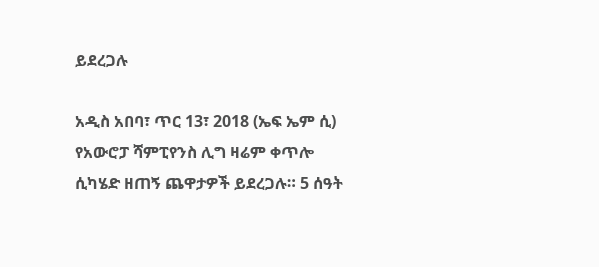ይደረጋሉ

አዲስ አበባ፣ ጥር 13፣ 2018 (ኤፍ ኤም ሲ) የአውሮፓ ሻምፒየንስ ሊግ ዛሬም ቀጥሎ ሲካሄድ ዘጠኝ ጨዋታዎች ይደረጋሉ። 5 ሰዓት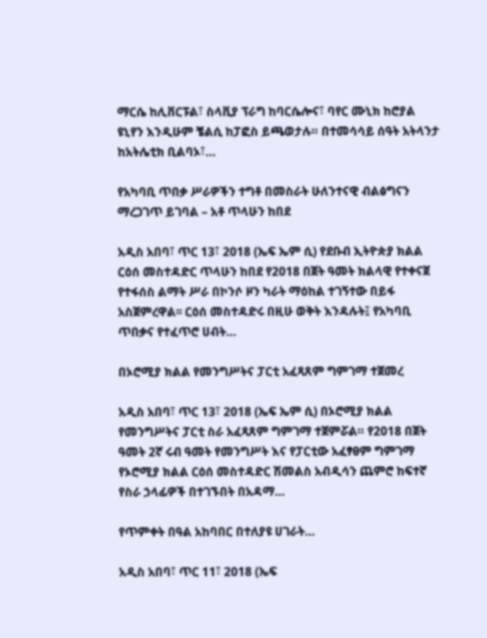ማርሴ ከሊቨርፑል፣ ስላቪያ ፕራግ ከባርሴሎና፣ ባየር ሙኒክ ከሮያል ዩኒየን እንዲሁም ቼልሲ ከፓፎስ ይጫወታሉ። በተመሳሳይ ሰዓት አትላንታ ከአትሌቲክ ቢልባኦ፣…

የአካባቢ ጥበቃ ሥራዎችን ተግቶ በመስራት ሁለንተናዊ ብልፅግናን ማረጋገጥ ይገባል – አቶ ጥላሁን ከበደ

አዲስ አበባ፣ ጥር 13፣ 2018 (ኤፍ ኤም ሲ) የደቡብ ኢትዮጵያ ክልል ርዕሰ መስተዳድር ጥላሁን ከበደ የ2018 በጀት ዓመት ክልላዊ የተቀናጀ የተፋሰስ ልማት ሥራ በኮንሶ ዞን ካራት ማዕከል ተገኝተው በይፋ አስጀምረዋል፡፡ ርዕሰ መስተዳድሩ በዚሁ ወቅት እንዳሉት፤ የአካባቢ ጥበቃና የተፈጥሮ ሀብት…

በኦሮሚያ ክልል የመንግሥትና ፓርቲ አፈጻጸም ግምገማ ተጀመረ

አዲስ አበባ፣ ጥር 13፣ 2018 (ኤፍ ኤም ሲ) በኦሮሚያ ክልል የመንግሥትና ፓርቲ ስራ አፈጻጸም ግምገማ ተጀምሯል። የ2018 በጀት ዓመት 2ኛ ሩብ ዓመት የመንግሥት እና የፓርቲው አፈፃፀም ግምገማ የኦሮሚያ ክልል ርዕሰ መስተዳድር ሽመልስ አብዲሳን ጨምሮ ከፍተኛ የስራ ኃላፊዎች በተገኙበት በአዳማ…

የጥምቀት በዓል አከባበር በተለያዩ ሀገራት…

አዲስ አበባ፣ ጥር 11፣ 2018 (ኤፍ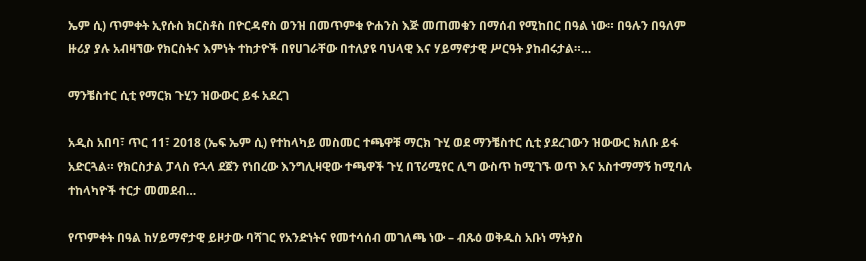ኤም ሲ) ጥምቀት ኢየሱስ ክርስቶስ በዮርዳኖስ ወንዝ በመጥምቁ ዮሐንስ እጅ መጠመቁን በማሰብ የሚከበር በዓል ነው። በዓሉን በዓለም ዙሪያ ያሉ አብዛኘው የክርስትና እምነት ተከታዮች በየሀገራቸው በተለያዩ ባህላዊ እና ሃይማኖታዊ ሥርዓት ያከብሩታል።…

ማንቼስተር ሲቲ የማርክ ጉሂን ዝውውር ይፋ አደረገ

አዲስ አበባ፣ ጥር 11፣ 2018 (ኤፍ ኤም ሲ) የተከላካይ መስመር ተጫዋቹ ማርክ ጉሂ ወደ ማንቼስተር ሲቲ ያደረገውን ዝውውር ክለቡ ይፋ አድርጓል። የክርስታል ፓላስ የኋላ ደጀን የነበረው እንግሊዛዊው ተጫዋች ጉሂ በፕሪሚየር ሊግ ውስጥ ከሚገኙ ወጥ እና አስተማማኝ ከሚባሉ ተከላካዮች ተርታ መመደብ…

የጥምቀት በዓል ከሃይማኖታዊ ይዞታው ባሻገር የአንድነትና የመተሳሰብ መገለጫ ነው – ብጹዕ ወቅዱስ አቡነ ማትያስ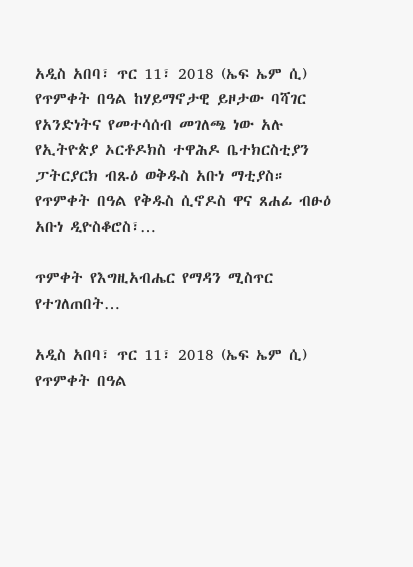አዲስ አበባ፣ ጥር 11፣ 2018 (ኤፍ ኤም ሲ) የጥምቀት በዓል ከሃይማኖታዊ ይዞታው ባሻገር የአንድነትና የመተሳሰብ መገለጫ ነው አሉ የኢትዮጵያ ኦርቶዶክስ ተዋሕዶ ቤተክርስቲያን ፓትርያርክ ብጹዕ ወቅዱስ አቡነ ማቲያስ። የጥምቀት በዓል የቅዱስ ሲኖዶስ ዋና ጸሐፊ ብፁዕ አቡነ ዲዮስቆሮስ፣…

ጥምቀት የእግዚአብሔር የማዳን ሚስጥር የተገለጠበት…

አዲስ አበባ፣ ጥር 11፣ 2018 (ኤፍ ኤም ሲ) የጥምቀት በዓል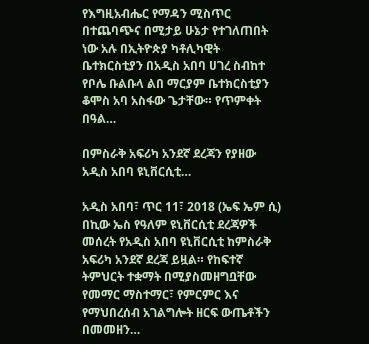የእግዚአብሔር የማዳን ሚስጥር በተጨባጭና በሚታይ ሁኔታ የተገለጠበት ነው አሉ በኢትዮጵያ ካቶሊካዊት ቤተክርስቲያን በአዲስ አበባ ሀገረ ስብከተ የቦሌ ቡልቡላ ልበ ማርያም ቤተክርስቲያን ቆሞስ አባ አስፋው ጌታቸው። የጥምቀት በዓል…

በምስራቅ አፍሪካ አንደኛ ደረጃን የያዘው አዲስ አበባ ዩኒቨርሲቲ…

አዲስ አበባ፣ ጥር 11፣ 2018 (ኤፍ ኤም ሲ) በኪው ኤስ የዓለም ዩኒቨርሲቲ ደረጃዎች መሰረት የአዲስ አበባ ዩኒቨርሲቲ ከምስራቅ አፍሪካ አንደኛ ደረጃ ይዟል። የከፍተኛ ትምህርት ተቋማት በሚያስመዘግቧቸው የመማር ማስተማር፣ የምርምር እና የማህበረሰብ አገልግሎት ዘርፍ ውጤቶችን በመመዘን…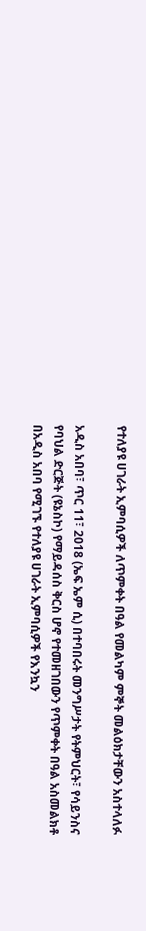የተለያዩ ሀገራት ኢምባሲዎች ለጥምቀት በዓል የመልካም ምኞት መልዕክታቸውን አስተላለፉ

አዲስ አበባ፣ ጥር 11፣ 2018 (ኤፍ ኤም ሲ) በተባበሩት መንግሥታት የትምህርት፣ የሳይንስና የባህል ድርጅት (ዩኔስኮ) የማይዳሰስ ቅርስ ሆኖ የተመዘገበውን የጥምቀት በዓል አስመልክቶ በአዲስ አበባ የሚገኙ የተለያዩ ሀገራት ኢምባሲዎች የእንኳን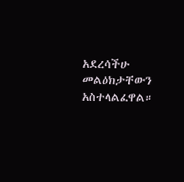አደረሳችሁ መልዕክታቸውን አስተላልፈዋል።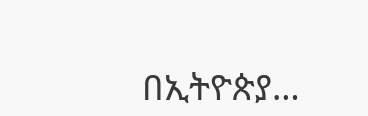በኢትዮጵያ…